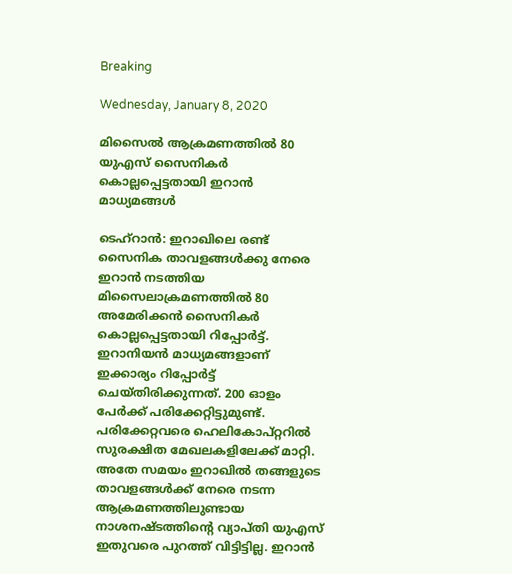Breaking

Wednesday, January 8, 2020

മിസൈല്‍ ആക്രമണത്തില്‍ 80 യുഎസ് സൈനികര്‍ കൊല്ലപ്പെട്ടതായി ഇറാന്‍ മാധ്യമങ്ങള്‍

ടെഹ്റാൻ: ഇറാഖിലെ രണ്ട് സൈനിക താവളങ്ങൾക്കു നേരെ ഇറാൻ നടത്തിയ മിസൈലാക്രമണത്തിൽ 80 അമേരിക്കൻ സൈനികർ കൊല്ലപ്പെട്ടതായി റിപ്പോർട്ട്. ഇറാനിയൻ മാധ്യമങ്ങളാണ് ഇക്കാര്യം റിപ്പോർട്ട് ചെയ്തിരിക്കുന്നത്. 200 ഓളം പേർക്ക് പരിക്കേറ്റിട്ടുമുണ്ട്. പരിക്കേറ്റവരെ ഹെലികോപ്റ്ററിൽ സുരക്ഷിത മേഖലകളിലേക്ക് മാറ്റി. അതേ സമയം ഇറാഖിൽ തങ്ങളുടെ താവളങ്ങൾക്ക് നേരെ നടന്ന ആക്രമണത്തിലുണ്ടായ നാശനഷ്ടത്തിന്റെ വ്യാപ്തി യുഎസ് ഇതുവരെ പുറത്ത് വിട്ടിട്ടില്ല. ഇറാൻ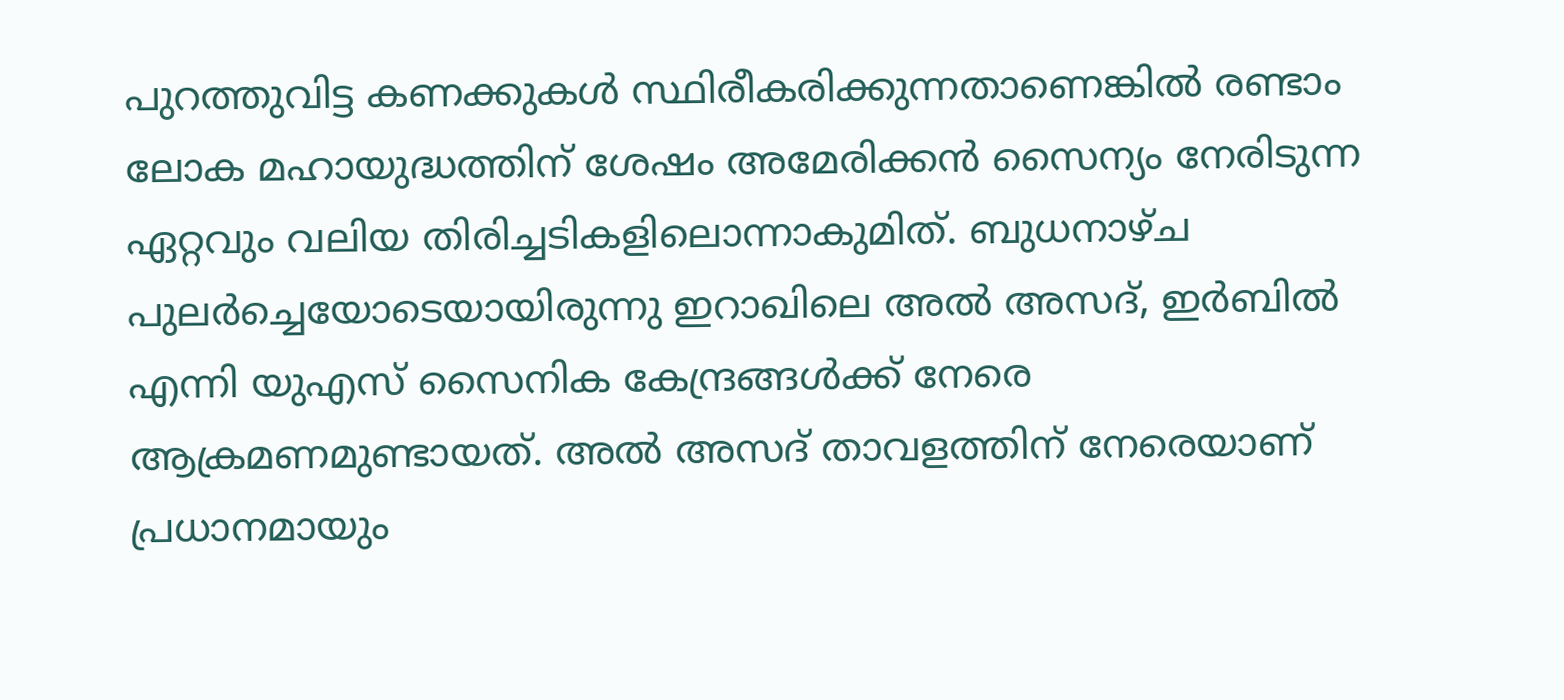പുറത്തുവിട്ട കണക്കുകൾ സ്ഥിരീകരിക്കുന്നതാണെങ്കിൽ രണ്ടാം ലോക മഹായുദ്ധത്തിന് ശേഷം അമേരിക്കൻ സൈന്യം നേരിടുന്ന ഏറ്റവും വലിയ തിരിച്ചടികളിലൊന്നാകുമിത്. ബുധനാഴ്ച പുലർച്ചെയോടെയായിരുന്നു ഇറാഖിലെ അൽ അസദ്, ഇർബിൽ എന്നി യുഎസ് സൈനിക കേന്ദ്രങ്ങൾക്ക് നേരെ ആക്രമണമുണ്ടായത്. അൽ അസദ് താവളത്തിന് നേരെയാണ് പ്രധാനമായും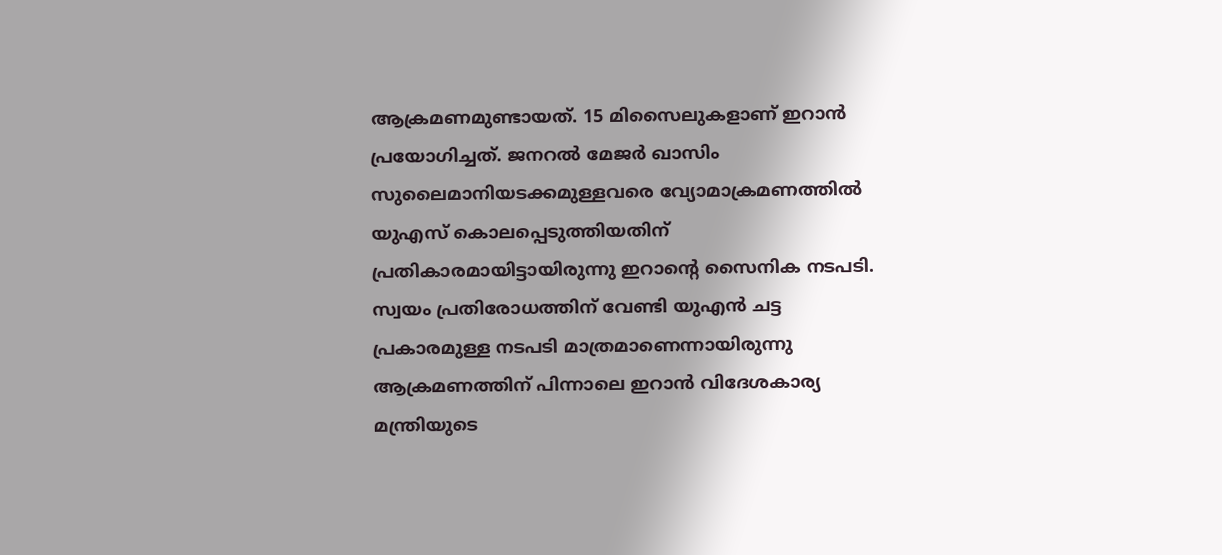ആക്രമണമുണ്ടായത്. 15 മിസൈലുകളാണ് ഇറാൻ പ്രയോഗിച്ചത്. ജനറൽ മേജർ ഖാസിം സുലൈമാനിയടക്കമുള്ളവരെ വ്യോമാക്രമണത്തിൽ യുഎസ് കൊലപ്പെടുത്തിയതിന് പ്രതികാരമായിട്ടായിരുന്നു ഇറാന്റെ സൈനിക നടപടി. സ്വയം പ്രതിരോധത്തിന് വേണ്ടി യുഎൻ ചട്ട പ്രകാരമുള്ള നടപടി മാത്രമാണെന്നായിരുന്നു ആക്രമണത്തിന് പിന്നാലെ ഇറാൻ വിദേശകാര്യ മന്ത്രിയുടെ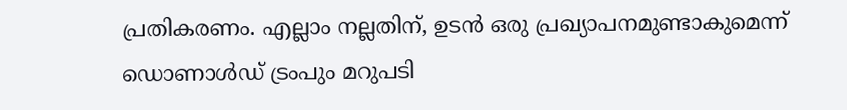പ്രതികരണം. എല്ലാം നല്ലതിന്, ഉടൻ ഒരു പ്രഖ്യാപനമുണ്ടാകുമെന്ന് ഡൊണാൾഡ് ട്രംപും മറുപടി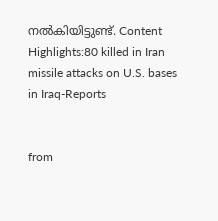നൽകിയിട്ടുണ്ട്. Content Highlights:80 killed in Iran missile attacks on U.S. bases in Iraq-Reports


from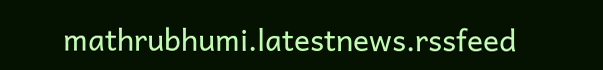mathrubhumi.latestnews.rssfeed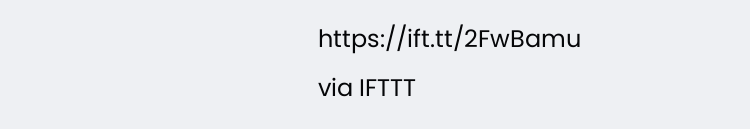https://ift.tt/2FwBamu
via IFTTT